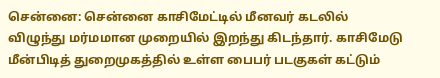சென்னை: சென்னை காசிமேட்டில் மீனவர் கடலில் விழுந்து மர்மமான முறையில் இறந்து கிடந்தார். காசிமேடு மீன்பிடித் துறைமுகத்தில் உள்ள பைபர் படகுகள் கட்டும்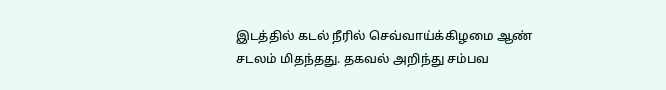இடத்தில் கடல் நீரில் செவ்வாய்க்கிழமை ஆண் சடலம் மிதந்தது. தகவல் அறிந்து சம்பவ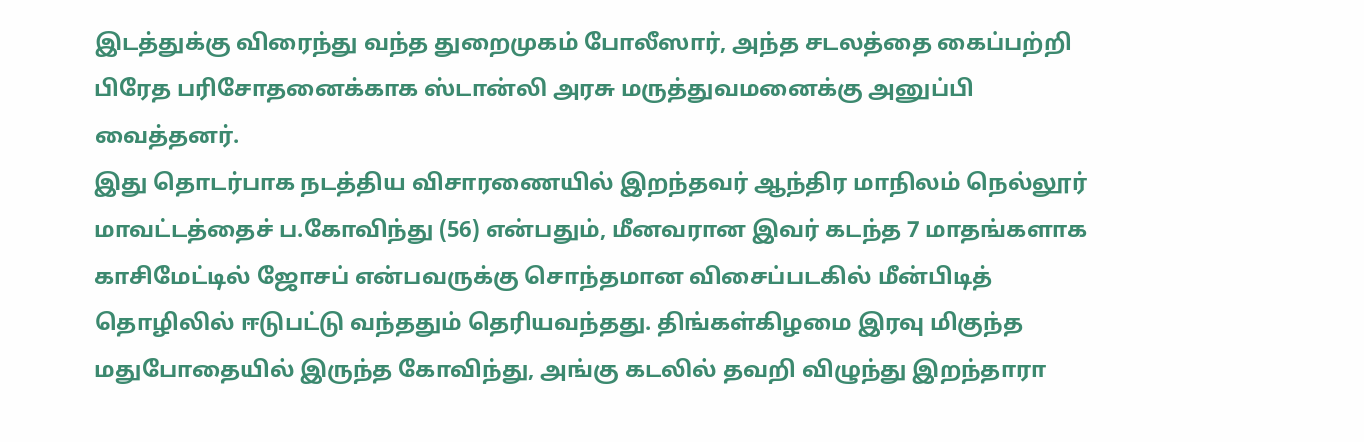இடத்துக்கு விரைந்து வந்த துறைமுகம் போலீஸார், அந்த சடலத்தை கைப்பற்றி பிரேத பரிசோதனைக்காக ஸ்டான்லி அரசு மருத்துவமனைக்கு அனுப்பி வைத்தனர்.
இது தொடர்பாக நடத்திய விசாரணையில் இறந்தவர் ஆந்திர மாநிலம் நெல்லூர் மாவட்டத்தைச் ப.கோவிந்து (56) என்பதும், மீனவரான இவர் கடந்த 7 மாதங்களாக காசிமேட்டில் ஜோசப் என்பவருக்கு சொந்தமான விசைப்படகில் மீன்பிடித் தொழிலில் ஈடுபட்டு வந்ததும் தெரியவந்தது. திங்கள்கிழமை இரவு மிகுந்த மதுபோதையில் இருந்த கோவிந்து, அங்கு கடலில் தவறி விழுந்து இறந்தாரா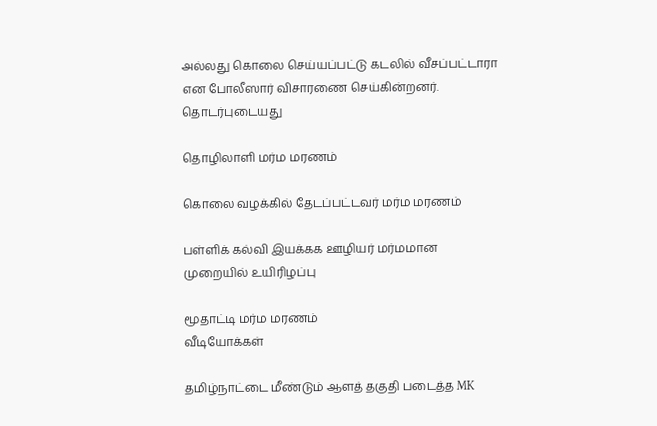அல்லது கொலை செய்யப்பட்டு கடலில் வீசப்பட்டாரா என போலீஸார் விசாரணை செய்கின்றனர்.
தொடர்புடையது

தொழிலாளி மர்ம மரணம்

கொலை வழக்கில் தேடப்பட்டவர் மர்ம மரணம்

பள்ளிக் கல்வி இயக்கக ஊழியர் மர்மமான முறையில் உயிரிழப்பு

மூதாட்டி மர்ம மரணம்
வீடியோக்கள்

தமிழ்நாட்டை மீண்டும் ஆளத் தகுதி படைத்த MK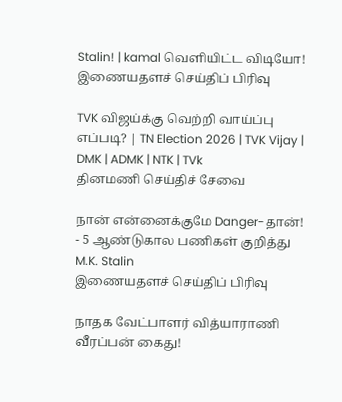Stalin! | kamal வெளியிட்ட விடியோ!
இணையதளச் செய்திப் பிரிவு

TVK விஜய்க்கு வெற்றி வாய்ப்பு எப்படி? | TN Election 2026 | TVK Vijay | DMK | ADMK | NTK | TVk
தினமணி செய்திச் சேவை

நான் என்னைக்குமே Danger-தான்! - 5 ஆண்டுகால பணிகள் குறித்து M.K. Stalin
இணையதளச் செய்திப் பிரிவு

நாதக வேட்பாளர் வித்யாராணி வீரப்பன் கைது!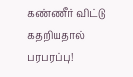கண்ணீர் விட்டு கதறியதால் பரபரப்பு!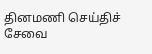தினமணி செய்திச் சேவை